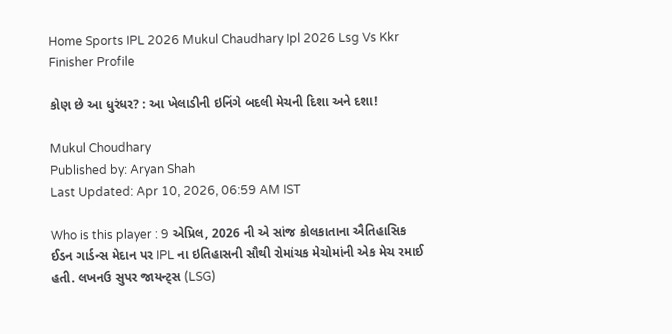Home Sports IPL 2026 Mukul Chaudhary Ipl 2026 Lsg Vs Kkr Finisher Profile

કોણ છે આ ધુરંધર? : આ ખેલાડીની ઇનિંગે બદલી મેચની દિશા અને દશા!

Mukul Choudhary
Published by: Aryan Shah
Last Updated: Apr 10, 2026, 06:59 AM IST

Who is this player : 9 એપ્રિલ, 2026 ની એ સાંજ કોલકાતાના ઐતિહાસિક ઈડન ગાર્ડન્સ મેદાન પર IPL ના ઇતિહાસની સૌથી રોમાંચક મેચોમાંની એક મેચ રમાઈ હતી. લખનઉ સુપર જાયન્ટ્સ (LSG)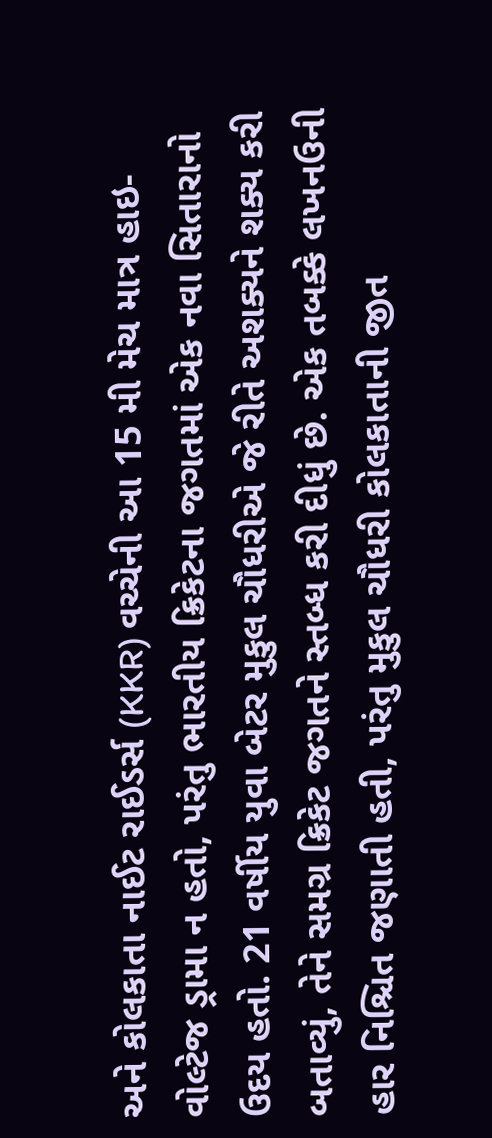અને કોલકાતા નાઈટ રાઈડર્સ (KKR) વચ્ચેની આ 15 મી મેચ માત્ર હાઇ-વોલ્ટેજ ડ્રામા ન હતો, પરંતુ ભારતીય ક્રિકેટના જગતમાં એક નવા સિતારાનો ઉદય હતો. 21 વર્ષીય યુવા બેટર મુકુલ ચૌધરીએ જે રીતે અશક્યને શક્ય કરી બતાવ્યું, તેને સમગ્ર ક્રિકેટ જગતને સ્તબ્ધ કરી દીધું છે. એક તબક્કે લખનઉની હાર નિશ્ચિત જણાતી હતી, પરંતુ મુકુલ ચૌધરી કોલકાતાની જીત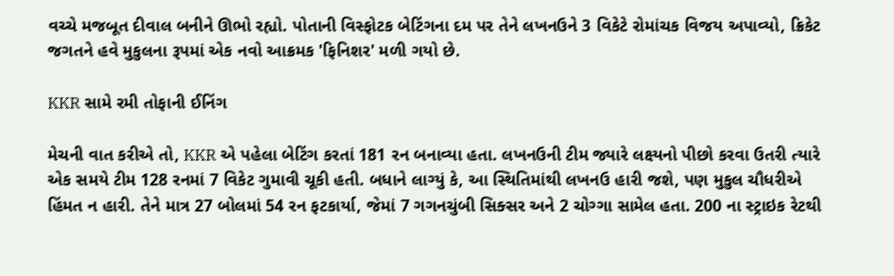વચ્ચે મજબૂત દીવાલ બનીને ઊભો રહ્યો. પોતાની વિસ્ફોટક બેટિંગના દમ પર તેને લખનઉને 3 વિકેટે રોમાંચક વિજય અપાવ્યો, ક્રિકેટ જગતને હવે મુકુલના રૂપમાં એક નવો આક્રમક 'ફિનિશર' મળી ગયો છે.

KKR સામે રમી તોફાની ઈનિંગ

મેચની વાત કરીએ તો, KKR એ પહેલા બેટિંગ કરતાં 181 રન બનાવ્યા હતા. લખનઉની ટીમ જ્યારે લક્ષ્યનો પીછો કરવા ઉતરી ત્યારે એક સમયે ટીમ 128 રનમાં 7 વિકેટ ગુમાવી ચૂકી હતી. બધાને લાગ્યું કે, આ સ્થિતિમાંથી લખનઉ હારી જશે, પણ મુકુલ ચૌધરીએ હિંમત ન હારી. તેને માત્ર 27 બોલમાં 54 રન ફટકાર્યા, જેમાં 7 ગગનચુંબી સિક્સર અને 2 ચોગ્ગા સામેલ હતા. 200 ના સ્ટ્રાઇક રેટથી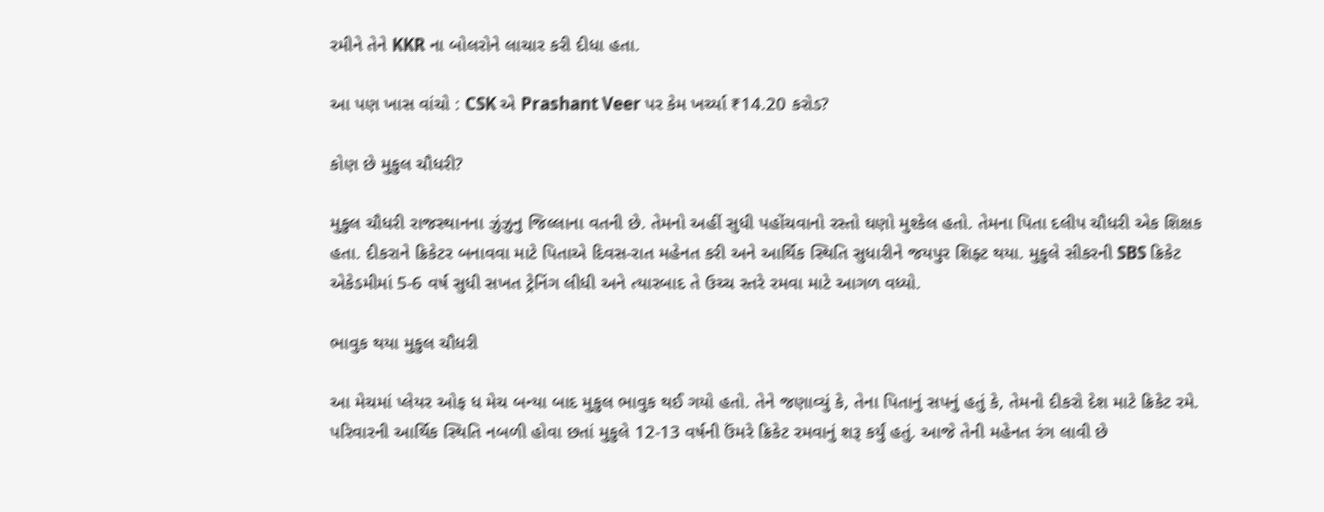રમીને તેને KKR ના બોલરોને લાચાર કરી દીધા હતા.

આ પણ ખાસ વાંચો : CSK એ Prashant Veer પર કેમ ખર્ચ્યા ₹14.20 કરોડ?

કોણ છે મુકુલ ચૌધરી?

મુકુલ ચૌધરી રાજસ્થાનના ઝુંઝુનુ જિલ્લાના વતની છે. તેમનો અહીં સુધી પહોંચવાનો રસ્તો ઘણો મુશ્કેલ હતો. તેમના પિતા દલીપ ચૌધરી એક શિક્ષક હતા. દીકરાને ક્રિકેટર બનાવવા માટે પિતાએ દિવસ-રાત મહેનત કરી અને આર્થિક સ્થિતિ સુધારીને જયપુર શિફ્ટ થયા. મુકુલે સીકરની SBS ક્રિકેટ એકેડમીમાં 5-6 વર્ષ સુધી સખત ટ્રેનિંગ લીધી અને ત્યારબાદ તે ઉચ્ચ સ્તરે રમવા માટે આગળ વધ્યો.

ભાવુક થયા મુકુલ ચૌધરી

આ મેચમાં પ્લેયર ઓફ ધ મેચ બન્યા બાદ મુકુલ ભાવુક થઈ ગયો હતો. તેને જણાવ્યું કે, તેના પિતાનું સપનું હતું કે, તેમનો દીકરો દેશ માટે ક્રિકેટ રમે. પરિવારની આર્થિક સ્થિતિ નબળી હોવા છતાં મુકુલે 12-13 વર્ષની ઉંમરે ક્રિકેટ રમવાનું શરૂ કર્યું હતું. આજે તેની મહેનત રંગ લાવી છે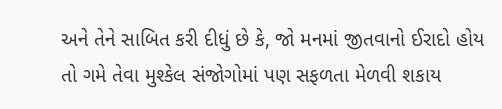અને તેને સાબિત કરી દીધું છે કે, જો મનમાં જીતવાનો ઈરાદો હોય તો ગમે તેવા મુશ્કેલ સંજોગોમાં પણ સફળતા મેળવી શકાય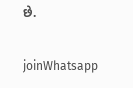છે.

joinWhatsapp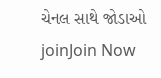ચેનલ સાથે જોડાઓ
joinJoin Now